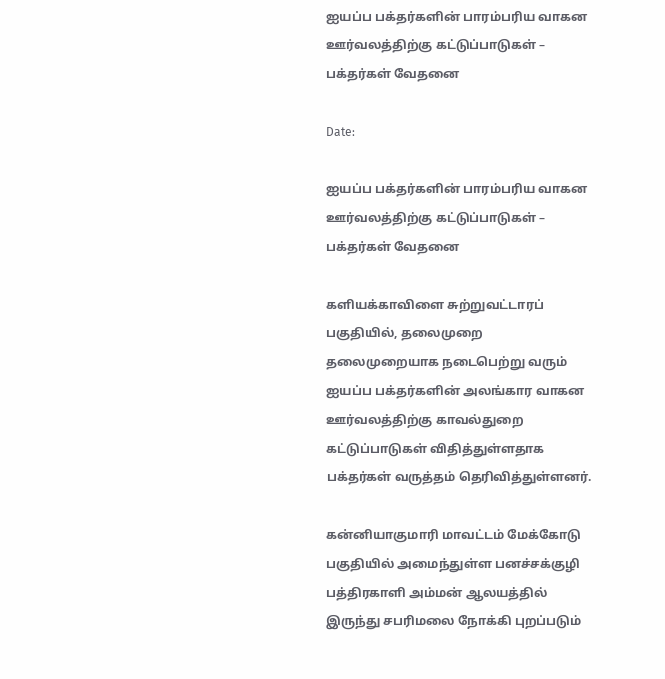ஐயப்ப பக்தர்களின் பாரம்பரிய வாகன ஊர்வலத்திற்கு கட்டுப்பாடுகள் – பக்தர்கள் வேதனை

Date:

ஐயப்ப பக்தர்களின் பாரம்பரிய வாகன ஊர்வலத்திற்கு கட்டுப்பாடுகள் – பக்தர்கள் வேதனை

களியக்காவிளை சுற்றுவட்டாரப் பகுதியில், தலைமுறை தலைமுறையாக நடைபெற்று வரும் ஐயப்ப பக்தர்களின் அலங்கார வாகன ஊர்வலத்திற்கு காவல்துறை கட்டுப்பாடுகள் விதித்துள்ளதாக பக்தர்கள் வருத்தம் தெரிவித்துள்ளனர்.

கன்னியாகுமாரி மாவட்டம் மேக்கோடு பகுதியில் அமைந்துள்ள பனச்சக்குழி பத்திரகாளி அம்மன் ஆலயத்தில் இருந்து சபரிமலை நோக்கி புறப்படும்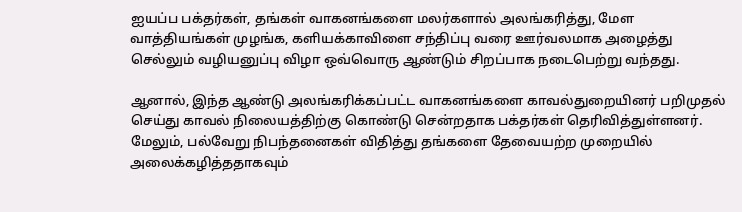ஐயப்ப பக்தர்கள், தங்கள் வாகனங்களை மலர்களால் அலங்கரித்து, மேள வாத்தியங்கள் முழங்க, களியக்காவிளை சந்திப்பு வரை ஊர்வலமாக அழைத்து செல்லும் வழியனுப்பு விழா ஒவ்வொரு ஆண்டும் சிறப்பாக நடைபெற்று வந்தது.

ஆனால், இந்த ஆண்டு அலங்கரிக்கப்பட்ட வாகனங்களை காவல்துறையினர் பறிமுதல் செய்து காவல் நிலையத்திற்கு கொண்டு சென்றதாக பக்தர்கள் தெரிவித்துள்ளனர். மேலும், பல்வேறு நிபந்தனைகள் விதித்து தங்களை தேவையற்ற முறையில் அலைக்கழித்ததாகவும்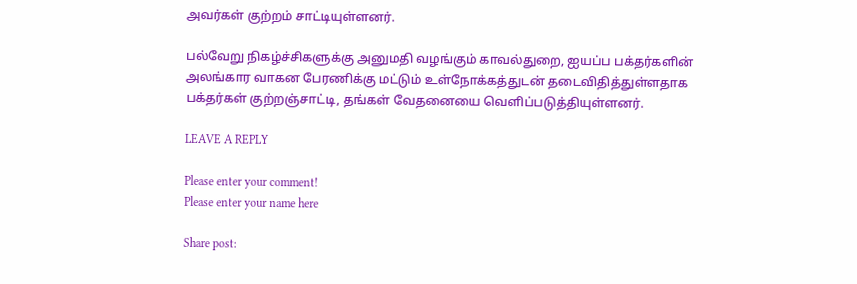அவர்கள் குற்றம் சாட்டியுள்ளனர்.

பல்வேறு நிகழ்ச்சிகளுக்கு அனுமதி வழங்கும் காவல்துறை, ஐயப்ப பக்தர்களின் அலங்கார வாகன பேரணிக்கு மட்டும் உள்நோக்கத்துடன் தடைவிதித்துள்ளதாக பக்தர்கள் குற்றஞ்சாட்டி, தங்கள் வேதனையை வெளிப்படுத்தியுள்ளனர்.

LEAVE A REPLY

Please enter your comment!
Please enter your name here

Share post: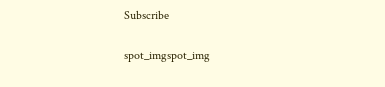Subscribe

spot_imgspot_img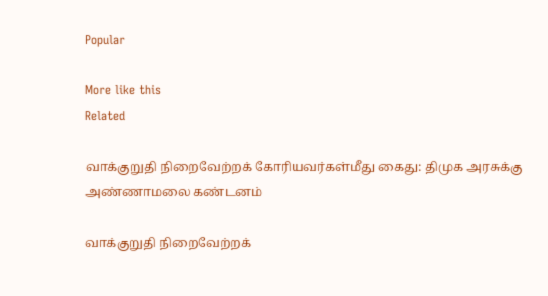Popular

More like this
Related

வாக்குறுதி நிறைவேற்றக் கோரியவர்கள்மீது கைது: திமுக அரசுக்கு அண்ணாமலை கண்டனம்

வாக்குறுதி நிறைவேற்றக்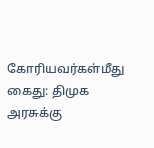கோரியவர்கள்மீது கைது: திமுக அரசுக்கு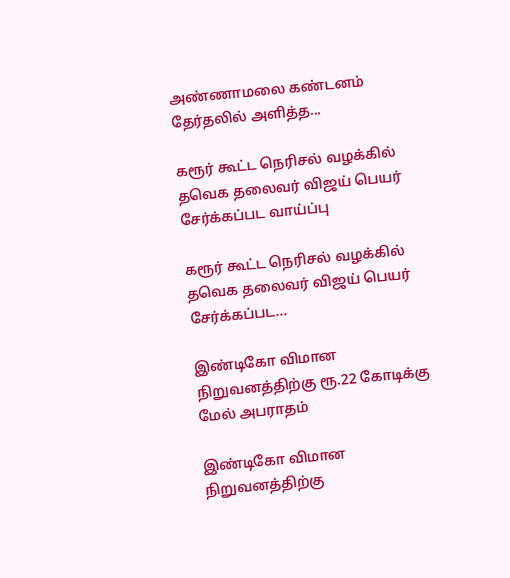அண்ணாமலை கண்டனம் தேர்தலில் அளித்த...

கரூர் கூட்ட நெரிசல் வழக்கில் தவெக தலைவர் விஜய் பெயர் சேர்க்கப்பட வாய்ப்பு

கரூர் கூட்ட நெரிசல் வழக்கில் தவெக தலைவர் விஜய் பெயர் சேர்க்கப்பட...

இண்டிகோ விமான நிறுவனத்திற்கு ரூ.22 கோடிக்கு மேல் அபராதம்

இண்டிகோ விமான நிறுவனத்திற்கு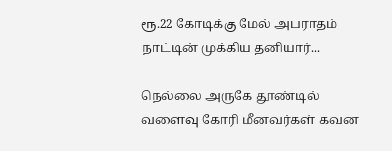ரூ.22 கோடிக்கு மேல் அபராதம் நாட்டின் முக்கிய தனியார்...

நெல்லை அருகே தூண்டில் வளைவு கோரி மீனவர்கள் கவன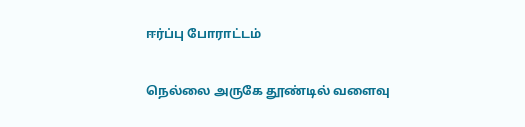ஈர்ப்பு போராட்டம்

நெல்லை அருகே தூண்டில் வளைவு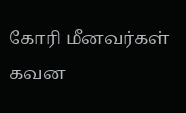கோரி மீனவர்கள் கவன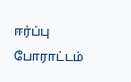ஈர்ப்பு போராட்டம்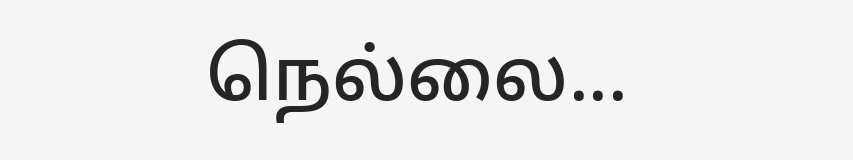நெல்லை...